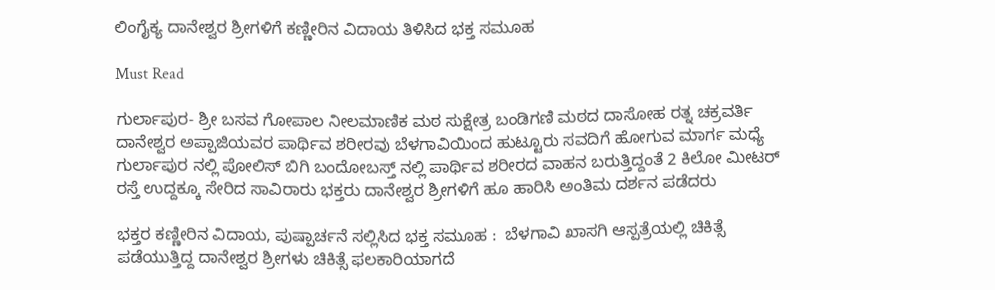ಲಿಂಗೈಕ್ಯ ದಾನೇಶ್ವರ ಶ್ರೀಗಳಿಗೆ ಕಣ್ಣೀರಿನ ವಿದಾಯ ತಿಳಿಸಿದ ಭಕ್ತ ಸಮೂಹ

Must Read

ಗುರ್ಲಾಪುರ- ಶ್ರೀ ಬಸವ ಗೋಪಾಲ ನೀಲಮಾಣಿಕ ಮಠ ಸುಕ್ಷೇತ್ರ ಬಂಡಿಗಣಿ ಮಠದ ದಾಸೋಹ ರತ್ನ ಚಕ್ರವರ್ತಿ ದಾನೇಶ್ವರ ಅಪ್ಪಾಜಿಯವರ ಪಾರ್ಥಿವ ಶರೀರವು ಬೆಳಗಾವಿಯಿಂದ ಹುಟ್ಟೂರು ಸವದಿಗೆ ಹೋಗುವ ಮಾರ್ಗ ಮಧ್ಯೆ ಗುರ್ಲಾಪುರ ನಲ್ಲಿ ಪೋಲಿಸ್ ಬಿಗಿ ಬಂದೋಬಸ್ತ್ ನಲ್ಲಿ ಪಾರ್ಥಿವ ಶರೀರದ ವಾಹನ ಬರುತ್ತಿದ್ದಂತೆ 2 ಕಿಲೋ ಮೀಟರ್ ರಸ್ತೆ ಉದ್ದಕ್ಕೂ ಸೇರಿದ ಸಾವಿರಾರು ಭಕ್ತರು ದಾನೇಶ್ವರ ಶ್ರೀಗಳಿಗೆ ಹೂ ಹಾರಿಸಿ ಅಂತಿಮ ದರ್ಶನ ಪಡೆದರು

ಭಕ್ತರ ಕಣ್ಣೀರಿನ ವಿದಾಯ, ಪುಷ್ಪಾರ್ಚನೆ ಸಲ್ಲಿಸಿದ ಭಕ್ತ ಸಮೂಹ :  ಬೆಳಗಾವಿ ಖಾಸಗಿ ಆಸ್ಪತ್ರೆಯಲ್ಲಿ ಚಿಕಿತ್ಸೆ ಪಡೆಯುತ್ತಿದ್ದ ದಾನೇಶ್ವರ ಶ್ರೀಗಳು ಚಿಕಿತ್ಸೆ ಫಲಕಾರಿಯಾಗದೆ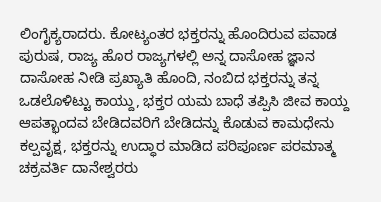ಲಿಂಗೈಕ್ಯರಾದರು. ಕೋಟ್ಯಂತರ ಭಕ್ತರನ್ನು ಹೊಂದಿರುವ ಪವಾಡ ಪುರುಷ, ರಾಜ್ಯ ಹೊರ ರಾಜ್ಯಗಳಲ್ಲಿ ಅನ್ನ ದಾಸೋಹ ಜ್ಞಾನ ದಾಸೋಹ ನೀಡಿ ಪ್ರಖ್ಯಾತಿ ಹೊಂದಿ, ನಂಬಿದ ಭಕ್ತರನ್ನು ತನ್ನ ಒಡಲೊಳಿಟ್ಟು ಕಾಯ್ದು, ಭಕ್ತರ ಯಮ ಬಾಧೆ ತಪ್ಪಿಸಿ ಜೀವ ಕಾಯ್ದ ಆಪತ್ಭಾಂದವ ಬೇಡಿದವರಿಗೆ ಬೇಡಿದನ್ನು ಕೊಡುವ ಕಾಮಧೇನು ಕಲ್ಪವೃಕ್ಷ, ಭಕ್ತರನ್ನು ಉದ್ಧಾರ ಮಾಡಿದ ಪರಿಪೂರ್ಣ ಪರಮಾತ್ಮ ಚಕ್ರವರ್ತಿ ದಾನೇಶ್ವರರು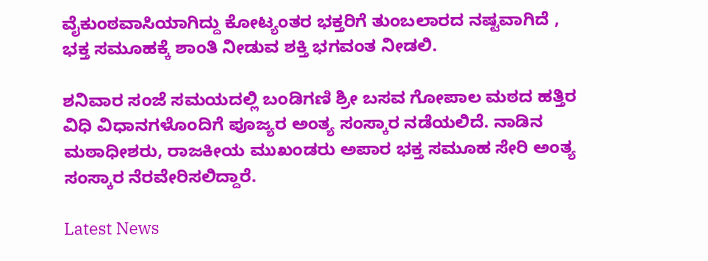ವೈಕುಂಠವಾಸಿಯಾಗಿದ್ದು ಕೋಟ್ಯಂತರ ಭಕ್ತರಿಗೆ ತುಂಬಲಾರದ ನಷ್ಟವಾಗಿದೆ , ಭಕ್ತ ಸಮೂಹಕ್ಕೆ ಶಾಂತಿ ನೀಡುವ ಶಕ್ತಿ ಭಗವಂತ ನೀಡಲಿ.

ಶನಿವಾರ ಸಂಜೆ ಸಮಯದಲ್ಲಿ ಬಂಡಿಗಣಿ ಶ್ರೀ ಬಸವ ಗೋಪಾಲ ಮಠದ ಹತ್ತಿರ ವಿಧಿ ವಿಧಾನಗಳೊಂದಿಗೆ ಪೂಜ್ಯರ ಅಂತ್ಯ ಸಂಸ್ಕಾರ ನಡೆಯಲಿದೆ. ನಾಡಿನ ಮಠಾಧೀಶರು, ರಾಜಕೀಯ ಮುಖಂಡರು ಅಪಾರ ಭಕ್ತ ಸಮೂಹ ಸೇರಿ ಅಂತ್ಯ ಸಂಸ್ಕಾರ ನೆರವೇರಿಸಲಿದ್ದಾರೆ.

Latest News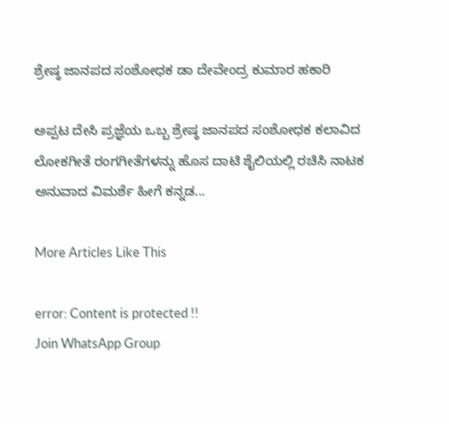ಶ್ರೇಷ್ಠ ಜಾನಪದ ಸಂಶೋಧಕ ಡಾ ದೇವೇಂದ್ರ ಕುಮಾರ ಹಕಾರಿ

ಅಪ್ಪಟ ದೇಸಿ ಪ್ರಜ್ಞೆಯ ಒಬ್ಬ ಶ್ರೇಷ್ಠ ಜಾನಪದ ಸಂಶೋಧಕ ಕಲಾವಿದ ಲೋಕಗೀತೆ ರಂಗಗೀತೆಗಳನ್ನು ಹೊಸ ದಾಟಿ ಶೈಲಿಯಲ್ಲಿ ರಚಿಸಿ ನಾಟಕ ಅನುವಾದ ವಿಮರ್ಶೆ ಹೀಗೆ ಕನ್ನಡ...

More Articles Like This

error: Content is protected !!
Join WhatsApp Group